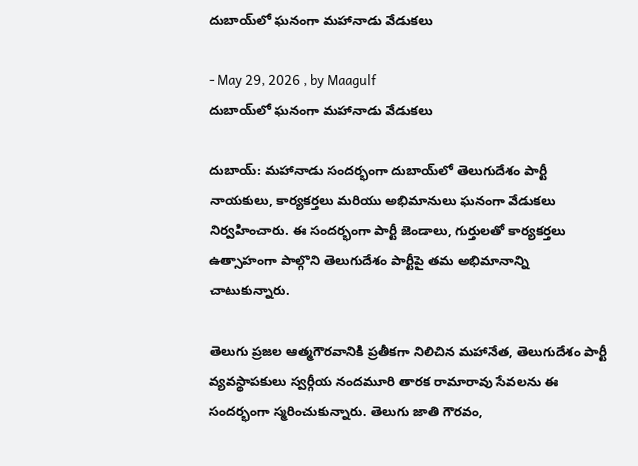దుబాయ్‌లో ఘనంగా మహానాడు వేడుకలు

- May 29, 2026 , by Maagulf
దుబాయ్‌లో ఘనంగా మహానాడు వేడుకలు

దుబాయ్: మహానాడు సందర్భంగా దుబాయ్‌లో తెలుగుదేశం పార్టీ నాయకులు, కార్యకర్తలు మరియు అభిమానులు ఘనంగా వేడుకలు నిర్వహించారు. ఈ సందర్భంగా పార్టీ జెండాలు, గుర్తులతో కార్యకర్తలు ఉత్సాహంగా పాల్గొని తెలుగుదేశం పార్టీపై తమ అభిమానాన్ని చాటుకున్నారు.

తెలుగు ప్రజల ఆత్మగౌరవానికి ప్రతీకగా నిలిచిన మహానేత, తెలుగుదేశం పార్టీ వ్యవస్థాపకులు స్వర్గీయ నందమూరి తారక రామారావు సేవలను ఈ సందర్భంగా స్మరించుకున్నారు. తెలుగు జాతి గౌరవం,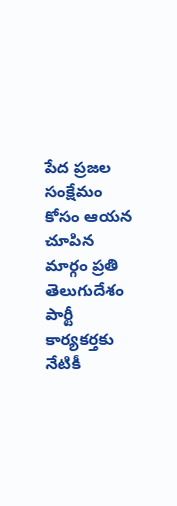పేద ప్రజల సంక్షేమం కోసం ఆయన చూపిన మార్గం ప్రతి తెలుగుదేశం పార్టీ కార్యకర్తకు నేటికీ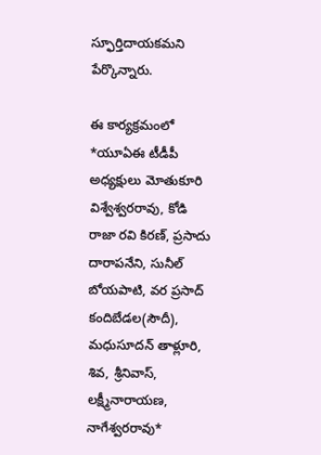స్ఫూర్తిదాయకమని పేర్కొన్నారు.

ఈ కార్యక్రమంలో *యూఏఈ టీడీపీ అధ్యక్షులు మోతుకూరి విశ్వేశ్వరరావు, కోడి రాజా రవి కిరణ్, ప్రసాదు దారాపనేని, సునీల్ బోయపాటి, వర ప్రసాద్ కందిబేడల(సౌదీ), మధుసూదన్ తాళ్లూరి, శివ, శ్రీనివాస్, లక్ష్మీనారాయణ, నాగేశ్వరరావు*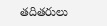తదితరులు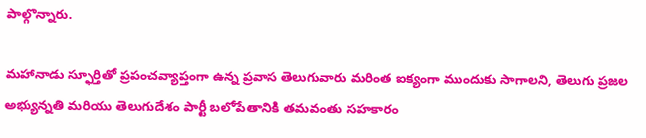పాల్గొన్నారు.

మహానాడు స్ఫూర్తితో ప్రపంచవ్యాప్తంగా ఉన్న ప్రవాస తెలుగువారు మరింత ఐక్యంగా ముందుకు సాగాలని, తెలుగు ప్రజల అభ్యున్నతి మరియు తెలుగుదేశం పార్టీ బలోపేతానికి తమవంతు సహకారం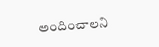అందించాలని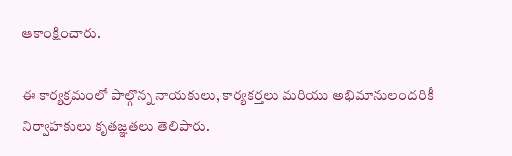ఆకాంక్షించారు.

ఈ కార్యక్రమంలో పాల్గొన్న నాయకులు, కార్యకర్తలు మరియు అభిమానులందరికీ నిర్వాహకులు కృతజ్ఞతలు తెలిపారు.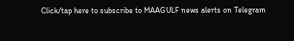Click/tap here to subscribe to MAAGULF news alerts on Telegram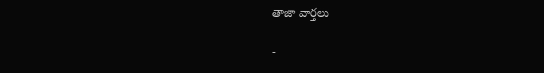తాజా వార్తలు

-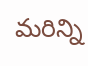మరిన్ని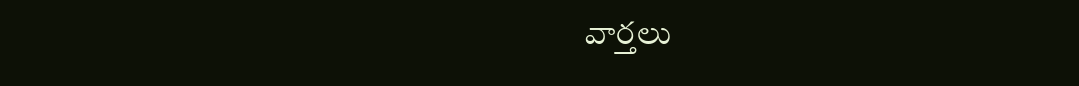వార్తలు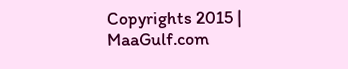Copyrights 2015 | MaaGulf.com